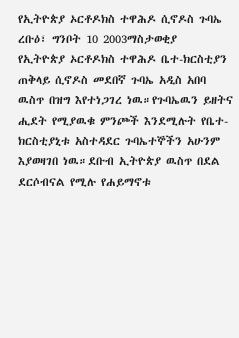የኢትዮጵያ ኦርቶዶክስ ተዋሕዶ ሲኖዶስ ጉባኤ
ረቡዕ፣ ግንቦት 10 2003ማስታወቂያ
የኢትዮጵያ ኦርቶዶክስ ተዋሕዶ ቤተ-ክርስቲያን ጠቅላይ ሲኖዶስ መደበኛ ጉባኤ አዲስ አበባ ዉስጥ በዝግ እየተነጋገረ ነዉ።የጉባኤዉን ይዘትና ሒደት የሚያዉቁ ምንጮች እንደሚሉት የቤተ-ክርስቲያኒቱ አስተዳደር ጉባኤተኞችን አሁንም እያወዛገበ ነዉ።ደቡብ ኢትዮጵያ ዉስጥ በደል ደርሶብናል የሚሉ የሐይማኖቱ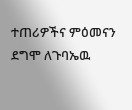ተጠሪዎችና ምዕመናን ደግሞ ለጉባኤዉ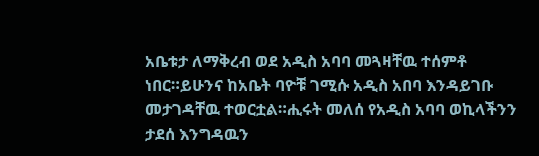አቤቱታ ለማቅረብ ወደ አዲስ አባባ መጓዛቸዉ ተሰምቶ ነበር።ይሁንና ከአቤት ባዮቹ ገሚሱ አዲስ አበባ እንዳይገቡ መታገዳቸዉ ተወርቷል።ሒሩት መለሰ የአዲስ አባባ ወኪላችንን ታደሰ እንግዳዉን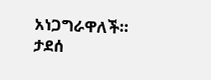አነጋግራዋለች።
ታደሰ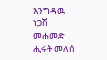እንግዳዉ
ነጋሽ መሐመድ
ሒሩት መለሰ